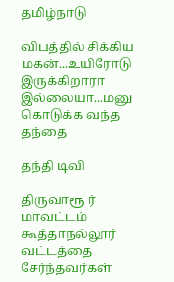தமிழ்நாடு

விபத்தில் சிக்கிய மகன்...உயிரோடு இருக்கிறாரா இல்லையா...மனு கொடுக்க வந்த தந்தை

தந்தி டிவி

திருவாரூ ர் மாவட்டம் கூத்தாநல்லூர் வட்டத்தை சேர்ந்தவர்கள்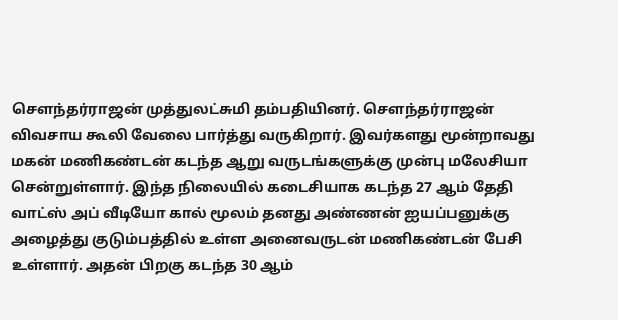சௌந்தர்ராஜன் முத்துலட்சுமி தம்பதியினர். சௌந்தர்ராஜன் விவசாய கூலி வேலை பார்த்து வருகிறார். இவர்களது மூன்றாவது மகன் மணிகண்டன் கடந்த ஆறு வருடங்களுக்கு முன்பு மலேசியா சென்றுள்ளார். இந்த நிலையில் கடைசியாக கடந்த 27 ஆம் தேதி வாட்ஸ் அப் வீடியோ கால் மூலம் தனது அண்ணன் ஐயப்பனுக்கு அழைத்து குடும்பத்தில் உள்ள அனைவருடன் மணிகண்டன் பேசி உள்ளார். அதன் பிறகு கடந்த 30 ஆம்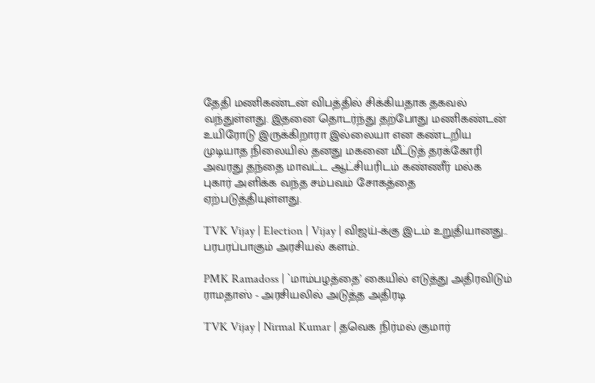தேதி மணிகண்டன் விபத்தில் சிக்கியதாக தகவல் வந்துள்ளது. இதனை தொடர்ந்து தற்போது மணிகண்டன் உயிரோடு இருக்கிறாரா இல்லையா என கண்டறிய முடியாத நிலையில் தனது மகனை மீட்டுத் தரக்கோரி அவரது தந்தை மாவட்ட ஆட்சியரிடம் கண்ணீர் மல்க புகார் அளிக்க வந்த சம்பவம் சோகத்தை ஏற்படுத்தியுள்ளது.

TVK Vijay | Election | Vijay | விஜய்-க்கு இடம் உறுதியானது.. பரபரப்பாகும் அரசியல் களம்..

PMK Ramadoss | `மாம்பழத்தை’ கையில் எடுத்து அதிரவிடும் ராமதாஸ் - அரசியலில் அடுத்த அதிரடி

TVK Vijay | Nirmal Kumar | தவெக நிர்மல் குமார்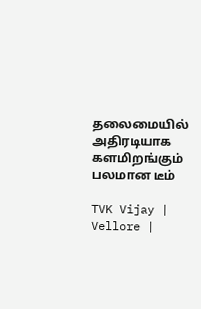தலைமையில் அதிரடியாக களமிறங்கும் பலமான டீம்

TVK Vijay | Vellore |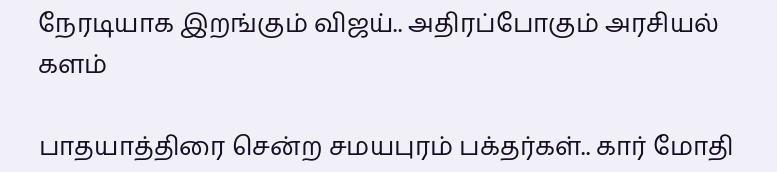நேரடியாக இறங்கும் விஜய்.. அதிரப்போகும் அரசியல் களம்

பாதயாத்திரை சென்ற சமயபுரம் பக்தர்கள்.. கார் மோதி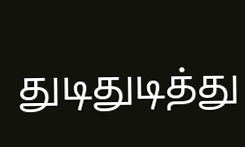துடிதுடித்து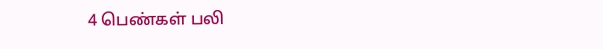4 பெண்கள் பலி